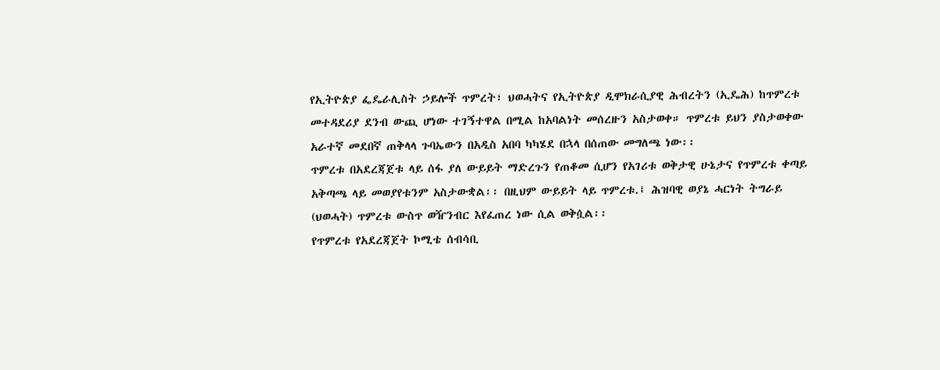የኢትዮጵያ ፌዴራሊስት ኃይሎች ጥምረት፣ ህወሓትና የኢትዮጵያ ዲሞክራሲያዊ ሕብረትን (ኢዴሕ) ከጥምረቱ መተዳደሪያ ደንብ ውጪ ሆነው ተገኝተዋል በሚል ከአባልነት መሰረዙን አስታወቀ። ጥምረቱ ይህን ያስታወቀው አራተኛ መደበኛ ጠቅላላ ጉባኤውን በአዲስ አበባ ካካሄደ በኋላ በሰጠው መግለጫ ነው፡፡
ጥምረቱ በአደረጃጀቱ ላይ ሰፋ ያለ ውይይት ማድረጉን የጠቆመ ሲሆን የአገሪቱ ወቅታዊ ሁኔታና የጥምረቱ ቀጣይ አቅጣጫ ላይ መወያየቱንም አስታውቋል፡፡ በዚህም ውይይት ላይ ጥምረቱ.፤ ሕዝባዊ ወያኔ ሓርነት ትግራይ (ህወሓት) ጥምረቱ ውስጥ ወዥንብር እየፈጠረ ነው ሲል ወቅሷል፡፡
የጥምረቱ የአደረጃጀት ኮሚቴ ሰብሳቢ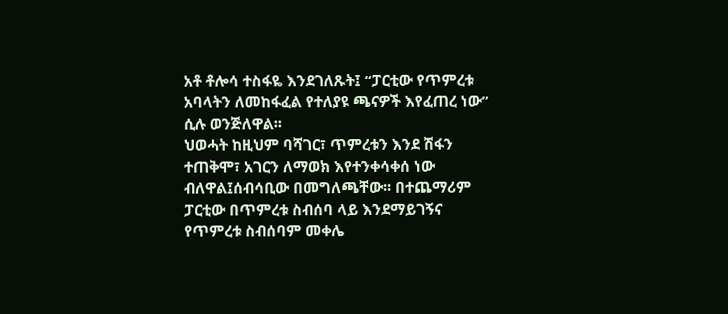አቶ ቶሎሳ ተስፋዬ እንደገለጹት፤ “ፓርቲው የጥምረቱ አባላትን ለመከፋፈል የተለያዩ ጫናዎች እየፈጠረ ነው” ሲሉ ወንጅለዋል፡፡
ህወሓት ከዚህም ባሻገር፣ ጥምረቱን እንደ ሽፋን ተጠቅሞ፣ አገርን ለማወክ እየተንቀሳቀሰ ነው ብለዋል፤ሰብሳቢው በመግለጫቸው፡፡ በተጨማሪም ፓርቲው በጥምረቱ ስብሰባ ላይ እንደማይገኝና የጥምረቱ ስብሰባም መቀሌ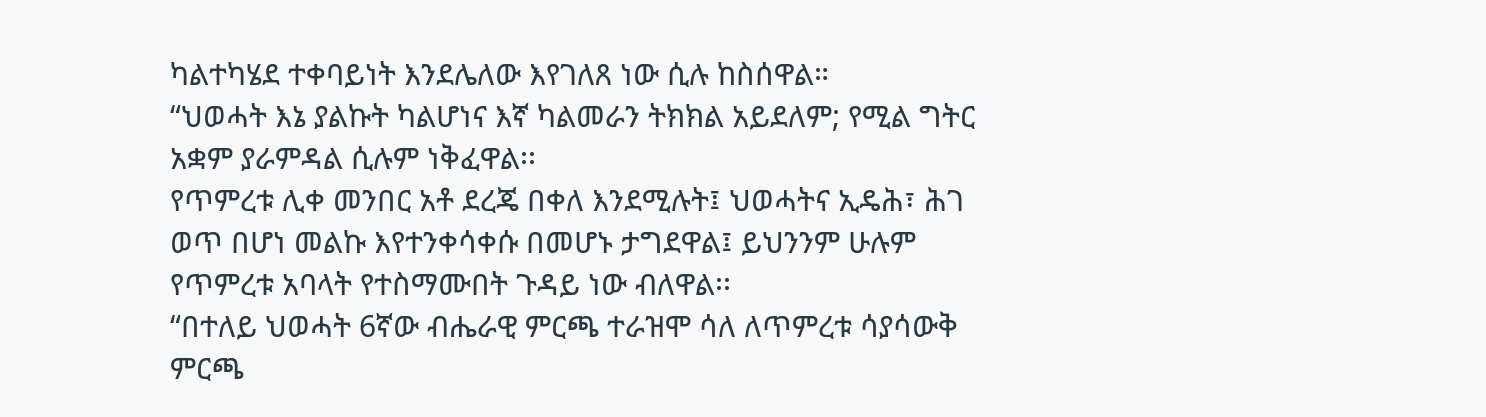ካልተካሄደ ተቀባይነት እንደሌለው እየገለጸ ነው ሲሉ ከስሰዋል።
“ህወሓት እኔ ያልኩት ካልሆነና እኛ ካልመራን ትክክል አይደለም; የሚል ግትር አቋም ያራምዳል ሲሉም ነቅፈዋል፡፡
የጥምረቱ ሊቀ መንበር አቶ ደረጄ በቀለ እንደሚሉት፤ ህወሓትና ኢዴሕ፣ ሕገ ወጥ በሆነ መልኩ እየተንቀሳቀሱ በመሆኑ ታግደዋል፤ ይህንንም ሁሉም የጥምረቱ አባላት የተስማሙበት ጉዳይ ነው ብለዋል፡፡
“በተለይ ህወሓት 6ኛው ብሔራዊ ምርጫ ተራዝሞ ሳለ ለጥምረቱ ሳያሳውቅ ምርጫ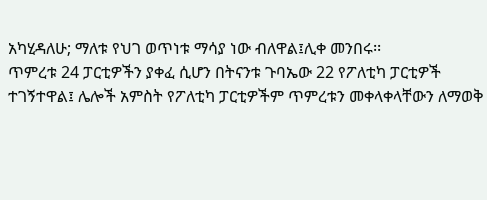አካሂዳለሁ; ማለቱ የህገ ወጥነቱ ማሳያ ነው ብለዋል፤ሊቀ መንበሩ፡፡
ጥምረቱ 24 ፓርቲዎችን ያቀፈ ሲሆን በትናንቱ ጉባኤው 22 የፖለቲካ ፓርቲዎች ተገኝተዋል፤ ሌሎች አምስት የፖለቲካ ፓርቲዎችም ጥምረቱን መቀላቀላቸውን ለማወቅ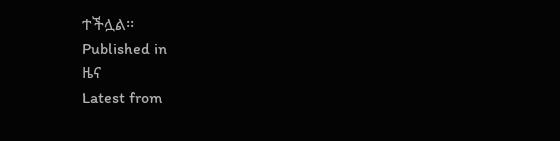ተችሏል፡፡
Published in
ዜና
Latest from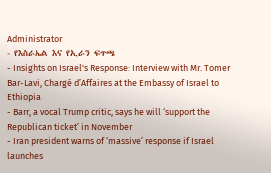Administrator
- የእስራኤል እና የኢራን ፍጥጫ
- Insights on Israel's Response: Interview with Mr. Tomer Bar-Lavi, Chargé d’Affaires at the Embassy of Israel to Ethiopia
- Barr, a vocal Trump critic, says he will ‘support the Republican ticket’ in November
- Iran president warns of ‘massive’ response if Israel launches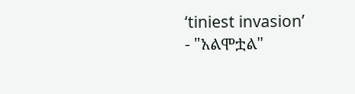‘tiniest invasion’
- "አልሞቷል"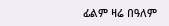ፊልም ዛሬ በዓለም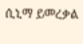ሲኒማ ይመረቃል